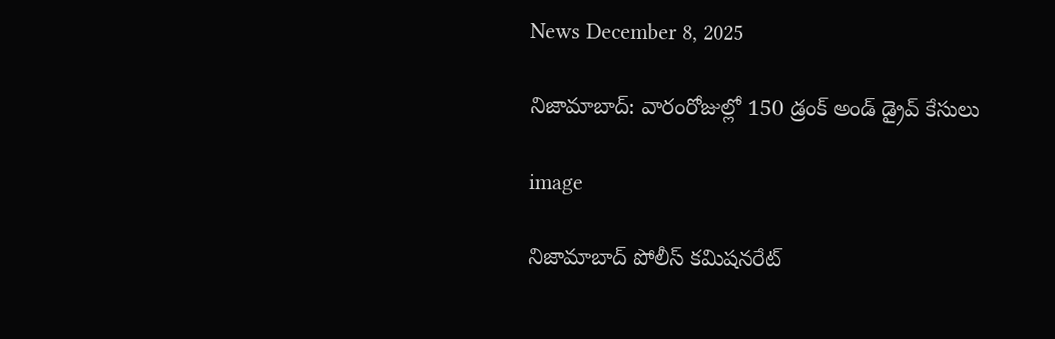News December 8, 2025

నిజామాబాద్: వారంరోజుల్లో 150 డ్రంక్ అండ్ డ్రైవ్ కేసులు

image

నిజామాబాద్ పోలీస్ కమిషనరేట్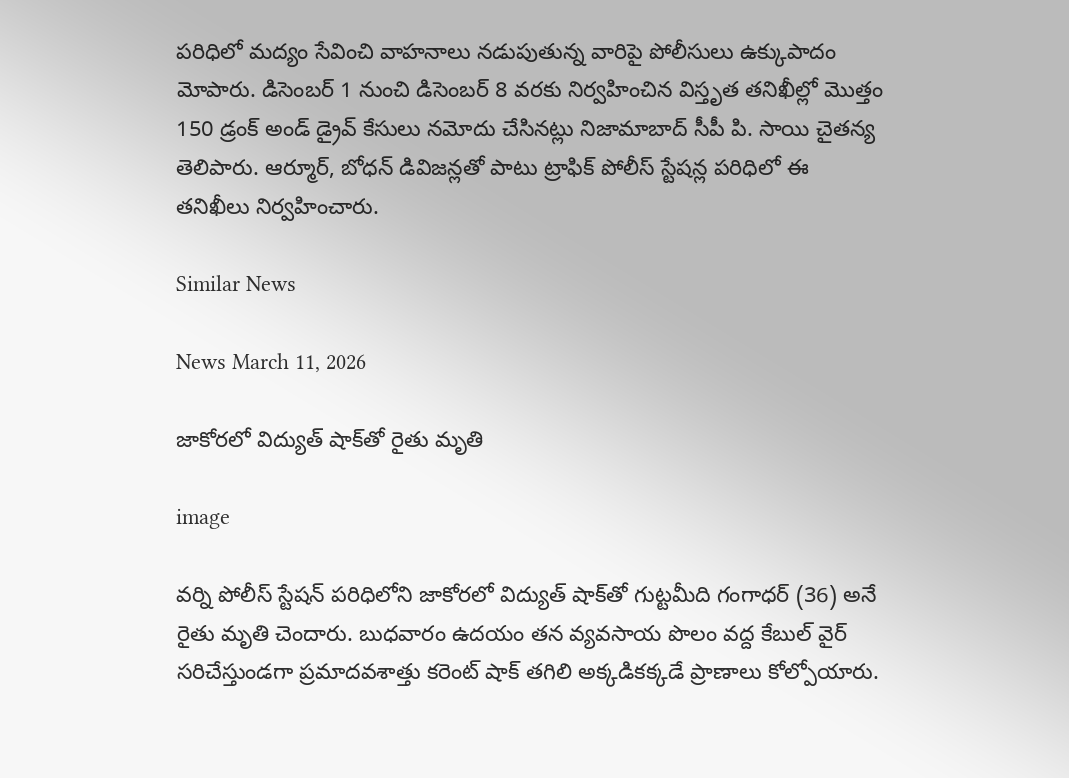పరిధిలో మద్యం సేవించి వాహనాలు నడుపుతున్న వారిపై పోలీసులు ఉక్కుపాదం మోపారు. డిసెంబర్ 1 నుంచి డిసెంబర్ 8 వరకు నిర్వహించిన విస్తృత తనిఖీల్లో మొత్తం 150 డ్రంక్ అండ్ డ్రైవ్ కేసులు నమోదు చేసినట్లు నిజామాబాద్ సీపీ పి. సాయి చైతన్య తెలిపారు. ఆర్మూర్, బోధన్ డివిజన్లతో పాటు ట్రాఫిక్ పోలీస్ స్టేషన్ల పరిధిలో ఈ తనిఖీలు నిర్వహించారు.

Similar News

News March 11, 2026

జాకోరలో విద్యుత్ షాక్‌తో రైతు మృతి

image

వర్ని పోలీస్ స్టేషన్ పరిధిలోని జాకోరలో విద్యుత్ షాక్‌తో గుట్టమీది గంగాధర్ (36) అనే రైతు మృతి చెందారు. బుధవారం ఉదయం తన వ్యవసాయ పొలం వద్ద కేబుల్ వైర్ సరిచేస్తుండగా ప్రమాదవశాత్తు కరెంట్ షాక్ తగిలి అక్కడికక్కడే ప్రాణాలు కోల్పోయారు.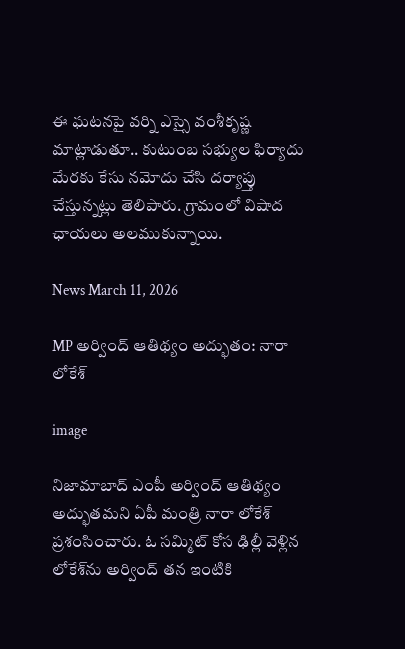ఈ ఘటనపై వర్ని ఎస్సై వంశీకృష్ణ మాట్లాడుతూ.. కుటుంబ సభ్యుల ఫిర్యాదు మేరకు కేసు నమోదు చేసి దర్యాప్తు చేస్తున్నట్లు తెలిపారు. గ్రామంలో విషాద ఛాయలు అలముకున్నాయి.

News March 11, 2026

MP అర్వింద్ ఆతిథ్యం అద్భుతం: నారా లోకేశ్

image

నిజామాబాద్ ఎంపీ అర్వింద్ ఆతిథ్యం అద్భుతమని ఏపీ మంత్రి నారా లోకేశ్ ప్రశంసించారు. ఓ సమ్మిట్ కోస ఢిల్లీ వెళ్లిన లోకేశ్‌ను అర్వింద్ తన ఇంటికి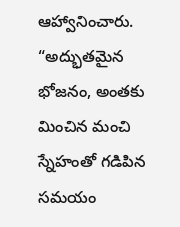ఆహ్వానించారు. “అద్భుతమైన భోజనం, అంతకు మించిన మంచి స్నేహంతో గడిపిన సమయం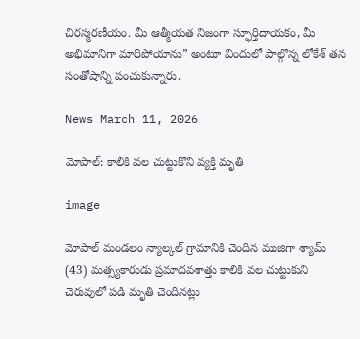చిరస్మరణీయం. మీ ఆత్మీయత నిజంగా స్ఫూర్తిదాయకం, మీ అభిమానిగా మారిపోయాను” అంటూ విందులో పాల్గొన్న లోకేశ్ తన సంతోషాన్ని పంచుకున్నారు.

News March 11, 2026

మోపాల్: కాలికి వల చుట్టుకొని వ్యక్తి మృతి

image

మోపాల్ మండలం న్యాల్కల్ గ్రామానికి చెందిన ముజిగా శ్యామ్ (43) మత్స్యకారుడు ప్రమాదవశాత్తు కాలికి వల చుట్టుకుని చెరువులో పడి మృతి చెందినట్లు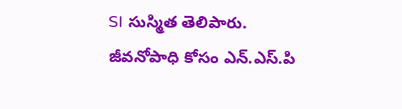SI సుస్మిత తెలిపారు. జీవనోపాధి కోసం ఎన్.ఎస్.పి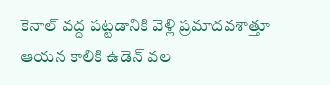కెనాల్ వద్ద పట్టడానికి వెళ్లి ప్రమాదవశాత్తూ ఆయన కాలికి ఉడెన్ వల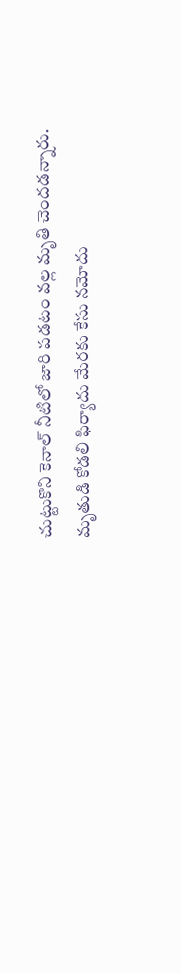చుట్టుకొని కెనాల్ నీటిలో జారి పడటం వల్ల మృతి చెందడన్నారు. మృతుడి కోడలి ఫిర్యాదు మేరకు కేసు నమోదు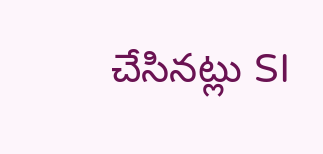చేసినట్లు SI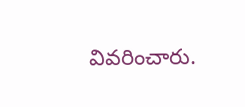వివరించారు.